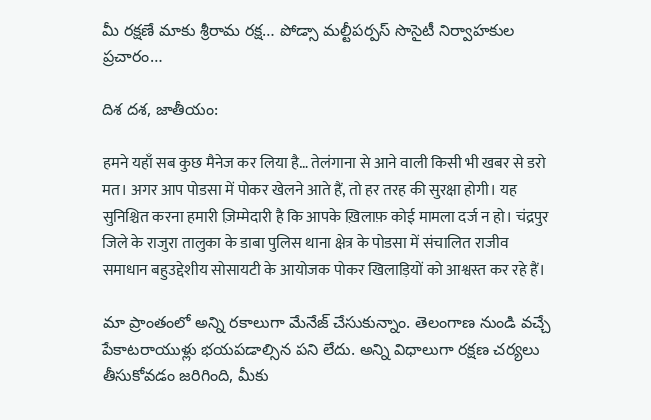మీ రక్షణే మాకు శ్రీరామ రక్ష… పోడ్సా మల్టీపర్పస్ సొసైటీ నిర్వాహకుల ప్రచారం…

దిశ దశ, జాతీయం:

हमने यहाँ सब कुछ मैनेज कर लिया है… तेलंगाना से आने वाली किसी भी खबर से डरो मत। अगर आप पोडसा में पोकर खेलने आते हैं, तो हर तरह की सुरक्षा होगी। यह सुनिश्चित करना हमारी ज़िम्मेदारी है कि आपके ख़िलाफ़ कोई मामला दर्ज न हो। चंद्रपुर जिले के राजुरा तालुका के डाबा पुलिस थाना क्षेत्र के पोडसा में संचालित राजीव समाधान बहुउद्देशीय सोसायटी के आयोजक पोकर खिलाड़ियों को आश्वस्त कर रहे हैं।

మా ప్రాంతంలో అన్ని రకాలుగా మేనేజ్ చేసుకున్నాం. తెలంగాణ నుండి వచ్చే పేకాటరాయుళ్లు భయపడాల్సిన పని లేదు. అన్ని విధాలుగా రక్షణ చర్యలు తీసుకోవడం జరిగింది, మీకు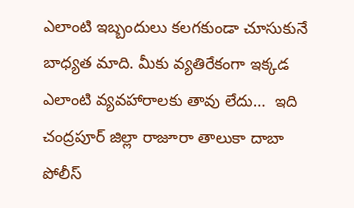ఎలాంటి ఇబ్బందులు కలగకుండా చూసుకునే బాధ్యత మాది. మీకు వ్యతిరేకంగా ఇక్కడ ఎలాంటి వ్యవహారాలకు తావు లేదు…  ఇది చంద్రపూర్ జిల్లా రాజూరా తాలుకా దాబా పోలీస్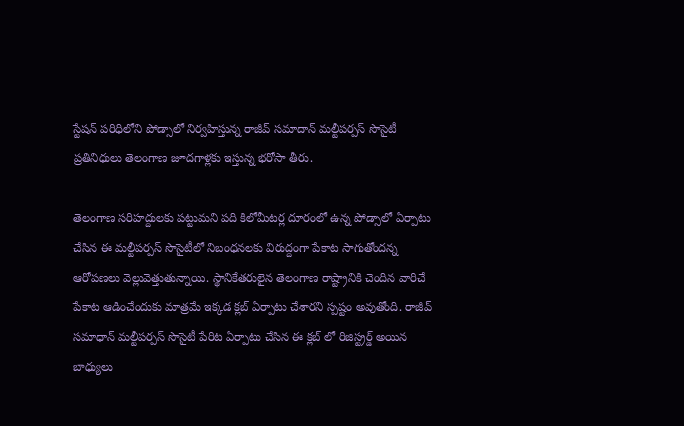స్టేషన్ పరిధిలోని పోడ్సాలో నిర్వహిస్తున్న రాజీవ్ సమాదాన్ మల్టీపర్పస్ సొసైటీ ప్రతినిధులు తెలంగాణ జూదగాళ్లకు ఇస్తున్న భరోసా తీరు.

తెలంగాణ సరిహద్దులకు పట్టుమని పది కిలోమీటర్ల దూరంలో ఉన్న పోడ్సాలో ఏర్పాటు చేసిన ఈ మల్టీపర్పస్ సొసైటీలో నిబంధనలకు విరుద్దంగా పేకాట సాగుతోందన్న ఆరోపణలు వెల్లువెత్తుతున్నాయి. స్థానికేతరులైన తెలంగాణ రాష్ట్రానికి చెందిన వారిచే పేకాట ఆడించేందుకు మాత్రమే ఇక్కడ క్లబ్ ఏర్పాటు చేశారని స్పష్టం అవుతోంది. రాజీవ్ సమాధాన్ మల్టీపర్పస్ సొసైటీ పేరిట ఏర్పాటు చేసిన ఈ క్లబ్ లో రిజిస్ట్రర్డ్ అయిన బాధ్యులు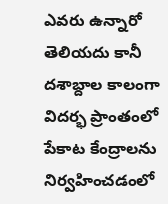ఎవరు ఉన్నారో తెలియదు కానీ దశాబ్దాల కాలంగా విదర్భ ప్రాంతంలో పేకాట కేంద్రాలను నిర్వహించడంలో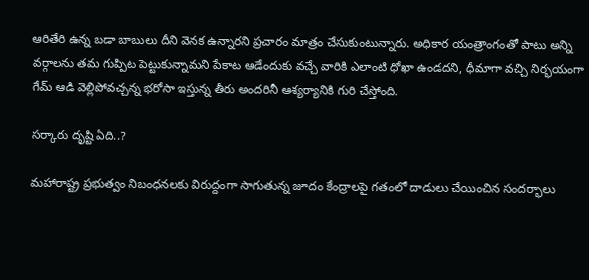ఆరితేరి ఉన్న బడా బాబులు దీని వెనక ఉన్నారని ప్రచారం మాత్రం చేసుకుంటున్నారు. అధికార యంత్రాంగంతో పాటు అన్ని వర్గాలను తమ గుప్పిట పెట్టుకున్నామని పేకాట ఆడేందుకు వచ్చే వారికి ఎలాంటి ధోఖా ఉండదని, ధీమాగా వచ్చి నిర్భయంగా గేమ్ ఆడి వెల్లిపోవచ్చన్న భరోసా ఇస్తున్న తీరు అందరినీ ఆశ్యర్యానికి గురి చేస్తోంది.

సర్కారు దృష్టి ఏది..?

మహారాష్ట్ర ప్రభుత్వం నిబంధనలకు విరుద్దంగా సాగుతున్న జూదం కేంద్రాలపై గతంలో దాడులు చేయించిన సందర్భాలు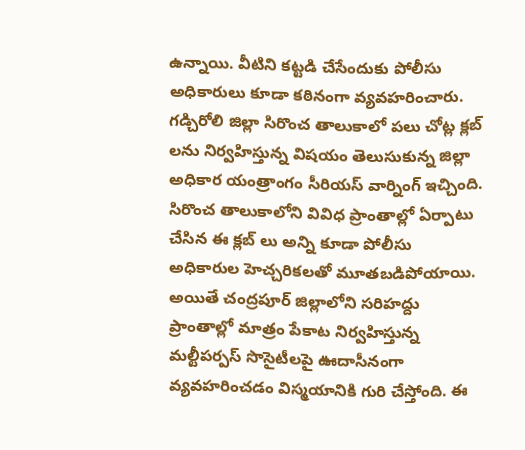ఉన్నాయి. వీటిని కట్టడి చేసేందుకు పోలీసు అధికారులు కూడా కఠినంగా వ్యవహరించారు. గడ్చిరోలి జిల్లా సిరొంచ తాలుకాలో పలు చోట్ల క్లబ్ లను నిర్వహిస్తున్న విషయం తెలుసుకున్న జిల్లా అధికార యంత్రాంగం సీరియస్ వార్నింగ్ ఇచ్చింది. సిరొంచ తాలుకాలోని వివిధ ప్రాంతాల్లో ఏర్పాటు చేసిన ఈ క్లబ్ లు అన్ని కూడా పోలీసు అధికారుల హెచ్చరికలతో మూతబడిపోయాయి. అయితే చంద్రపూర్ జిల్లాలోని సరిహద్దు ప్రాంతాల్లో మాత్రం పేకాట నిర్వహిస్తున్న మల్టీపర్పస్ సొసైటీలపై ఊదాసీనంగా వ్యవహరించడం విస్మయానికి గురి చేస్తోంది. ఈ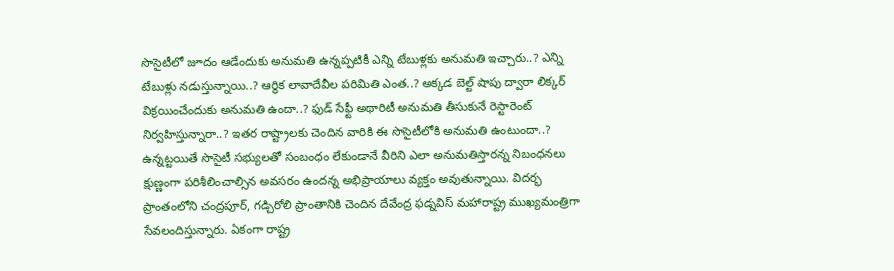సొసైటీలో జూదం ఆడేందుకు అనుమతి ఉన్నప్పటికీ ఎన్ని టేబుళ్లకు అనుమతి ఇచ్చారు..? ఎన్ని టేబుళ్లు నడుస్తున్నాయి..? ఆర్థిక లావాదేవీల పరిమితి ఎంత..? అక్కడ బెల్ట్ షాపు ద్వారా లిక్కర్ విక్రయించేందుకు అనుమతి ఉందా..? ఫుడ్ సేఫ్టీ అథారిటీ అనుమతి తీసుకునే రెస్టారెంట్ నిర్వహిస్తున్నారా..? ఇతర రాష్ట్రాలకు చెందిన వారికి ఈ సొసైటీలోకి అనుమతి ఉంటుందా..? ఉన్నట్టయితే సొసైటీ సభ్యులతో సంబంధం లేకుండానే వీరిని ఎలా అనుమతిస్తారన్న నిబంధనలు క్షుణ్ణంగా పరిశీలించాల్సిన అవసరం ఉందన్న అభిప్రాయాలు వ్యక్తం అవుతున్నాయి. విదర్భ ప్రాంతంలోని చంద్రపూర్, గడ్చిరోలి ప్రాంతానికి చెందిన దేవేంద్ర ఫడ్నవిస్ మహారాష్ట్ర ముఖ్యమంత్రిగా సేవలందిస్తున్నారు. ఏకంగా రాష్ట్ర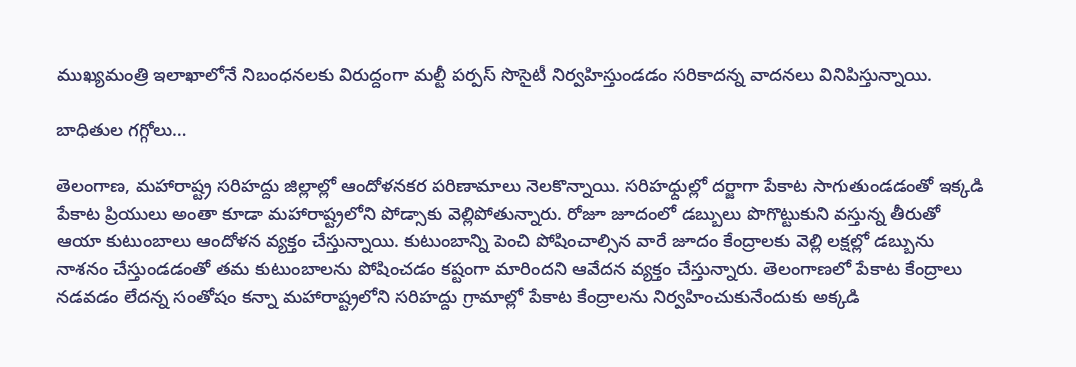ముఖ్యమంత్రి ఇలాఖాలోనే నిబంధనలకు విరుద్దంగా మల్టీ పర్పస్ సొసైటీ నిర్వహిస్తుండడం సరికాదన్న వాదనలు వినిపిస్తున్నాయి.

బాధితుల గగ్గోలు…

తెలంగాణ, మహారాష్ట్ర సరిహద్దు జిల్లాల్లో ఆందోళనకర పరిణామాలు నెలకొన్నాయి. సరిహధ్దుల్లో దర్జాగా పేకాట సాగుతుండడంతో ఇక్కడి పేకాట ప్రియులు అంతా కూడా మహారాష్ట్రలోని పోడ్సాకు వెల్లిపోతున్నారు. రోజూ జూదంలో డబ్బులు పొగొట్టుకుని వస్తున్న తీరుతో ఆయా కుటుంబాలు ఆందోళన వ్యక్తం చేస్తున్నాయి. కుటుంబాన్ని పెంచి పోషించాల్సిన వారే జూదం కేంద్రాలకు వెల్లి లక్షల్లో డబ్బును నాశనం చేస్తుండడంతో తమ కుటుంబాలను పోషించడం కష్టంగా మారిందని ఆవేదన వ్యక్తం చేస్తున్నారు. తెలంగాణలో పేకాట కేంద్రాలు నడవడం లేదన్న సంతోషం కన్నా మహారాష్ట్రలోని సరిహద్దు గ్రామాల్లో పేకాట కేంద్రాలను నిర్వహించుకునేందుకు అక్కడి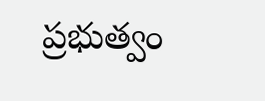ప్రభుత్వం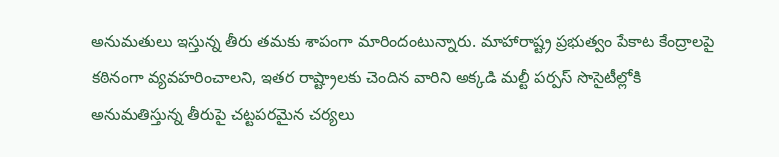అనుమతులు ఇస్తున్న తీరు తమకు శాపంగా మారిందంటున్నారు. మాహారాష్ట్ర ప్రభుత్వం పేకాట కేంద్రాలపై కఠినంగా వ్యవహరించాలని, ఇతర రాష్ట్రాలకు చెందిన వారిని అక్కడి మల్టీ పర్పస్ సొసైటీల్లోకి అనుమతిస్తున్న తీరుపై చట్టపరమైన చర్యలు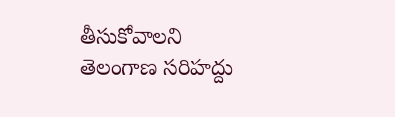తీసుకోవాలని తెలంగాణ సరిహద్దు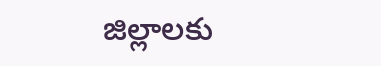జిల్లాలకు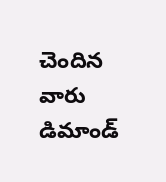చెందిన వారు డిమాండ్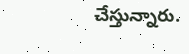చేస్తున్నారు.